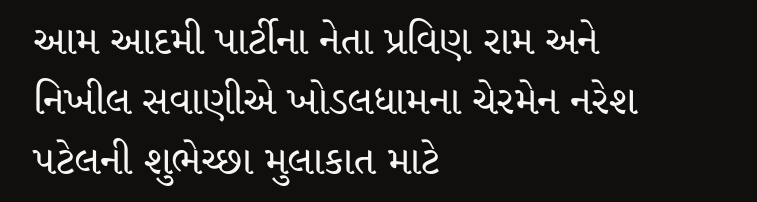આમ આદમી પાર્ટીના નેતા પ્રવિણ રામ અને નિખીલ સવાણીએ ખોડલધામના ચેરમેન નરેશ પટેલની શુભેચ્છા મુલાકાત માટે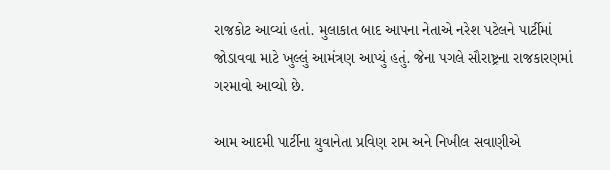રાજકોટ આવ્યાં હતાં. મુલાકાત બાદ આપના નેતાએ નરેશ પટેલને પાર્ટીમાં જોડાવવા માટે ખુલ્લું આમંત્રણ આપ્યું હતું. જેના પગલે સૌરાષ્ટ્રના રાજકારણમાં ગરમાવો આવ્યો છે.

આમ આદમી પાર્ટીના યુવાનેતા પ્રવિણ રામ અને નિખીલ સવાણીએ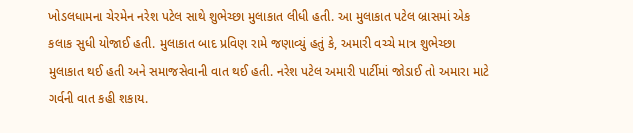ખોડલધામના ચેરમેન નરેશ પટેલ સાથે શુભેચ્છા મુલાકાત લીધી હતી. આ મુલાકાત પટેલ બ્રાસમાં એક કલાક સુધી યોજાઈ હતી. મુલાકાત બાદ પ્રવિણ રામે જણાવ્યું હતું કે, અમારી વચ્ચે માત્ર શુભેચ્છા મુલાકાત થઈ હતી અને સમાજસેવાની વાત થઈ હતી. નરેશ પટેલ અમારી પાર્ટીમાં જોડાઈ તો અમારા માટે ગર્વની વાત કહી શકાય.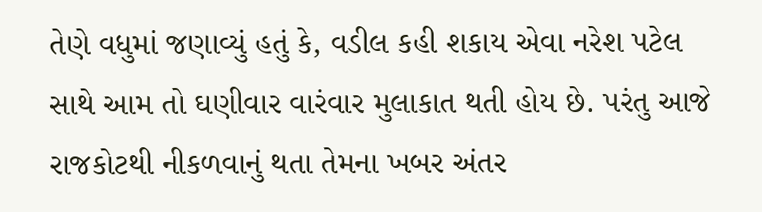તેણે વધુમાં જણાવ્યું હતું કે, વડીલ કહી શકાય એવા નરેશ પટેલ સાથે આમ તો ઘણીવાર વારંવાર મુલાકાત થતી હોય છે. પરંતુ આજે રાજકોટથી નીકળવાનું થતા તેમના ખબર અંતર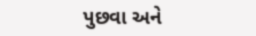પુછવા અને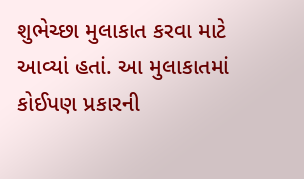શુભેચ્છા મુલાકાત કરવા માટે આવ્યાં હતાં. આ મુલાકાતમાં કોઈપણ પ્રકારની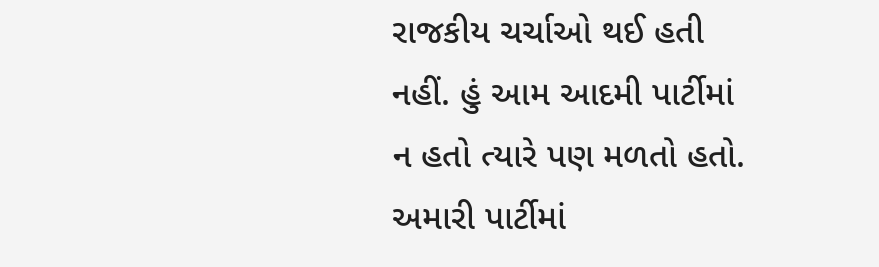રાજકીય ચર્ચાઓ થઈ હતી નહીં. હું આમ આદમી પાર્ટીમાં ન હતો ત્યારે પણ મળતો હતો. અમારી પાર્ટીમાં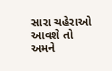સારા ચહેરાઓ આવશે તો અમને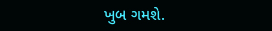ખુબ ગમશે.